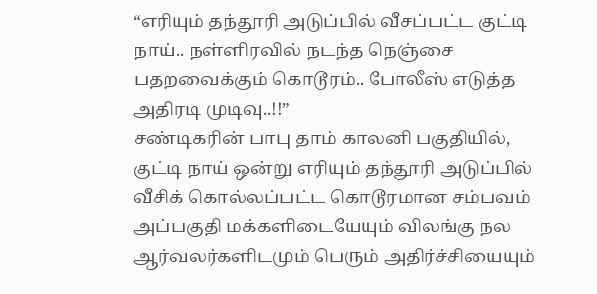“எரியும் தந்தூரி அடுப்பில் வீசப்பட்ட குட்டி நாய்.. நள்ளிரவில் நடந்த நெஞ்சை பதறவைக்கும் கொடூரம்.. போலீஸ் எடுத்த அதிரடி முடிவு..!!”
சண்டிகரின் பாபு தாம் காலனி பகுதியில், குட்டி நாய் ஒன்று எரியும் தந்தூரி அடுப்பில் வீசிக் கொல்லப்பட்ட கொடூரமான சம்பவம் அப்பகுதி மக்களிடையேயும் விலங்கு நல ஆர்வலர்களிடமும் பெரும் அதிர்ச்சியையும்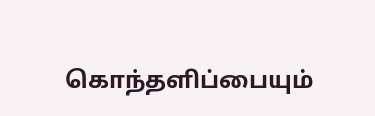கொந்தளிப்பையும்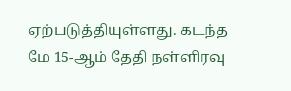ஏற்படுத்தியுள்ளது. கடந்த மே 15-ஆம் தேதி நள்ளிரவு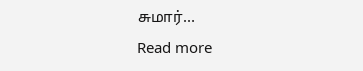சுமார்…
Read more